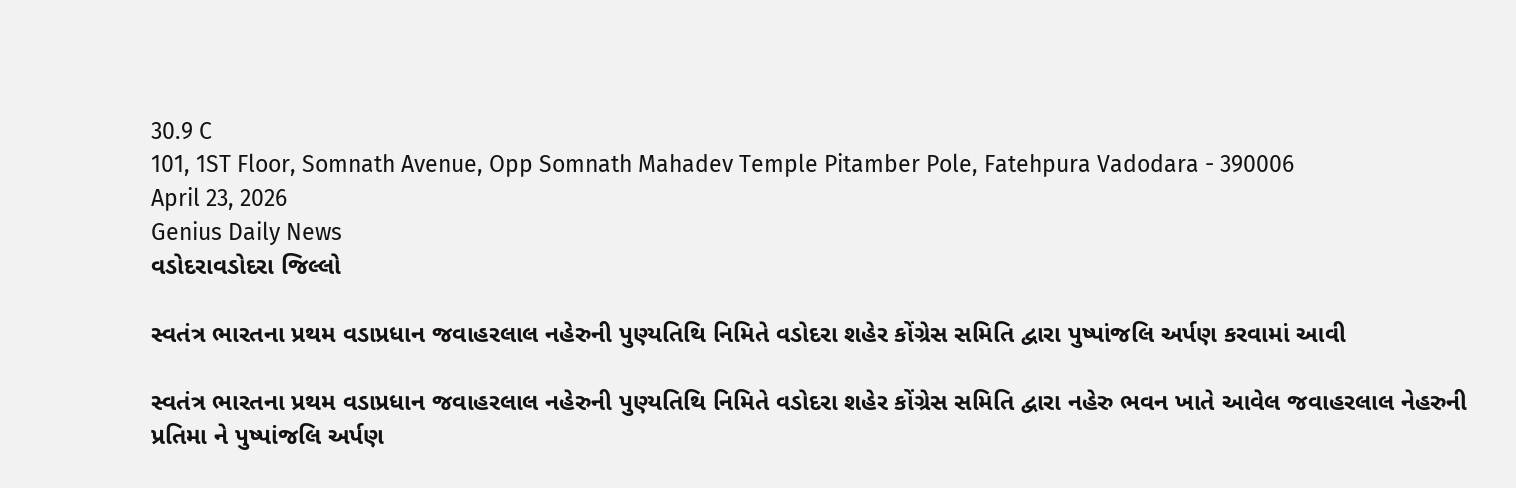30.9 C
101, 1ST Floor, Somnath Avenue, Opp Somnath Mahadev Temple Pitamber Pole, Fatehpura Vadodara - 390006
April 23, 2026
Genius Daily News
વડોદરાવડોદરા જિલ્લો

સ્વતંત્ર ભારતના પ્રથમ વડાપ્રધાન જવાહરલાલ નહેરુની પુણ્યતિથિ નિમિતે વડોદરા શહેર કોંગ્રેસ સમિતિ દ્વારા પુષ્પાંજલિ અર્પણ કરવામાં આવી

સ્વતંત્ર ભારતના પ્રથમ વડાપ્રધાન જવાહરલાલ નહેરુની પુણ્યતિથિ નિમિતે વડોદરા શહેર કોંગ્રેસ સમિતિ દ્વારા નહેરુ ભવન ખાતે આવેલ જવાહરલાલ નેહરુની પ્રતિમા ને પુષ્પાંજલિ અર્પણ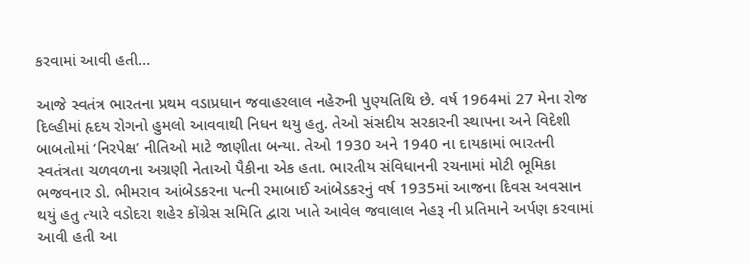કરવામાં આવી હતી…

આજે સ્વતંત્ર ભારતના પ્રથમ વડાપ્રધાન જવાહરલાલ નહેરુની પુણ્યતિથિ છે. વર્ષ 1964માં 27 મેના રોજ દિલ્હીમાં હૃદય રોગનો હુમલો આવવાથી નિધન થયુ હતુ. તેઓ સંસદીય સરકારની સ્થાપના અને વિદેશી બાબતોમાં ‘નિરપેક્ષ’ નીતિઓ માટે જાણીતા બન્યા. તેઓ 1930 અને 1940 ના દાયકામાં ભારતની સ્વતંત્રતા ચળવળના અગ્રણી નેતાઓ પૈકીના એક હતા. ભારતીય સંવિધાનની રચનામાં મોટી ભૂમિકા ભજવનાર ડો. ભીમરાવ આંબેડકરના પત્ની રમાબાઈ આંબેડકરનું વર્ષ 1935માં આજના દિવસ અવસાન થયું હતુ ત્યારે વડોદરા શહેર કોંગ્રેસ સમિતિ દ્વારા ખાતે આવેલ જવાલાલ નેહરૂ ની પ્રતિમાને અર્પણ કરવામાં આવી હતી આ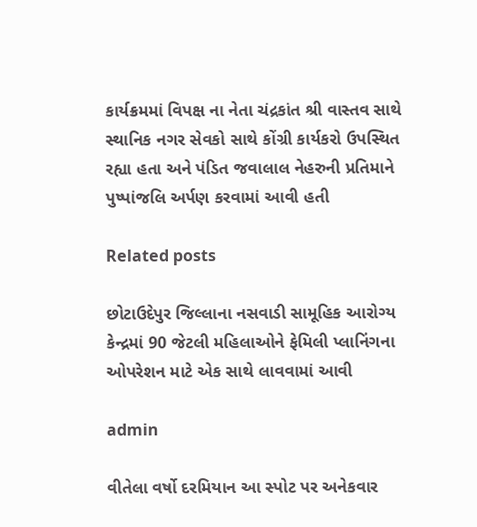કાર્યક્રમમાં વિપક્ષ ના નેતા ચંદ્રકાંત શ્રી વાસ્તવ સાથે સ્થાનિક નગર સેવકો સાથે કોંગ્રી કાર્યકરો ઉપસ્થિત રહ્યા હતા અને પંડિત જવાલાલ નેહરુની પ્રતિમાને પુષ્પાંજલિ અર્પણ કરવામાં આવી હતી

Related posts

છોટાઉદેપુર જિલ્લાના નસવાડી સામૂહિક આરોગ્ય કેન્દ્રમાં 90 જેટલી મહિલાઓને ફેમિલી પ્લાનિંગના ઓપરેશન માટે એક સાથે લાવવામાં આવી

admin

વીતેલા વર્ષો દરમિયાન આ સ્પોટ પર અનેકવાર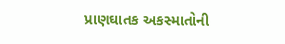પ્રાણઘાતક અકસ્માતોની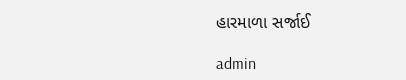હારમાળા સર્જાઈ

admin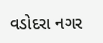વડોદરા નગર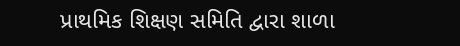પ્રાથમિક શિક્ષણ સમિતિ દ્વારા શાળા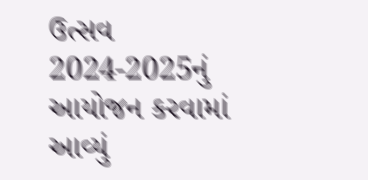ઉત્સવ 2024-2025નું આયોજન કરવામાં આવ્યું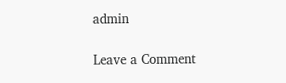admin

Leave a Comment